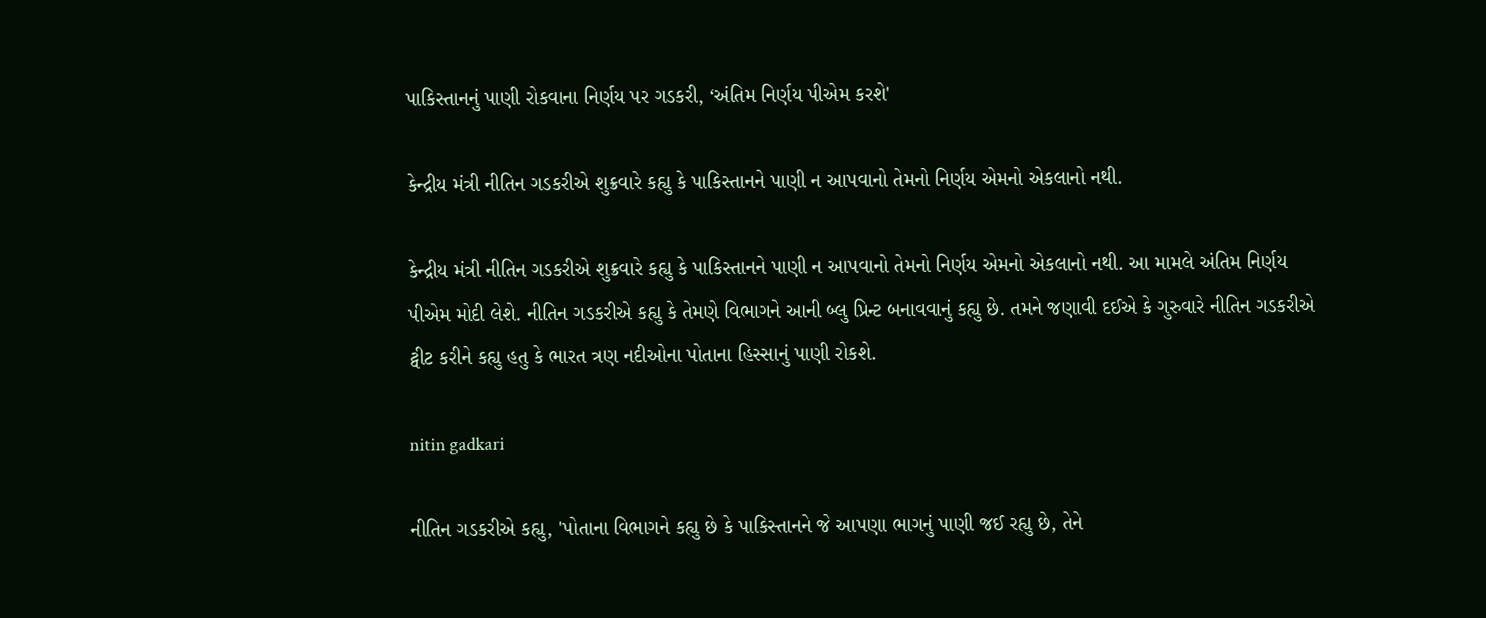પાકિસ્તાનનું પાણી રોકવાના નિર્ણય પર ગડકરી, ‘અંતિમ નિર્ણય પીએમ કરશે'

કેન્દ્રીય મંત્રી નીતિન ગડકરીએ શુક્રવારે કહ્યુ કે પાકિસ્તાનને પાણી ન આપવાનો તેમનો નિર્ણય એમનો એકલાનો નથી.

કેન્દ્રીય મંત્રી નીતિન ગડકરીએ શુક્રવારે કહ્યુ કે પાકિસ્તાનને પાણી ન આપવાનો તેમનો નિર્ણય એમનો એકલાનો નથી. આ મામલે અંતિમ નિર્ણય પીએમ મોદી લેશે. નીતિન ગડકરીએ કહ્યુ કે તેમણે વિભાગને આની બ્લુ પ્રિન્ટ બનાવવાનું કહ્યુ છે. તમને જણાવી દઈએ કે ગુરુવારે નીતિન ગડકરીએ ટ્વીટ કરીને કહ્યુ હતુ કે ભારત ત્રણ નદીઓના પોતાના હિસ્સાનું પાણી રોકશે.

nitin gadkari

નીતિન ગડકરીએ કહ્યુ, 'પોતાના વિભાગને કહ્યુ છે કે પાકિસ્તાનને જે આપણા ભાગનું પાણી જઈ રહ્યુ છે, તેને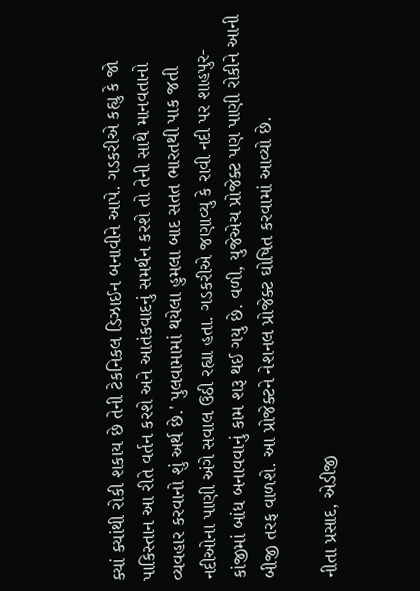ક્યાં ક્યાંથી રોકી શકાય છે તેની ટેકનિકલ ડિઝાઈન બનાવીને આપે. ગડકરીએ કહ્યુ કે જો પાકિસ્તાન આ રીતે વર્તન કરશે અને આતંકવાદનું સમર્થન કરશે તો તેની સાથે માનવતાનો વ્યવહાર કરવાનો શું અર્થ છે.' પુલવામામાં થયેલા હુમલા બાદ સતત ભારતથી પાક જતી નદીઓના પાણી અંગે સવાલ ઉઠી રહ્યા હતા. ગડકરીએ જણાવ્યુ કે રાવી નદી પર શાહપુર-કાંજીમાં બાંધ બનાવવાનું કામ શરૂ થઈ ગયુ છે. વળી, યુજેએચ પ્રોજેક્ટ પણ પાણી રોકીને આની બીજી તરફ વાળશે. આ પ્રોજેક્ટને નેશનલ પ્રોજેક્ટ ઘોષિત કરવામાં આવ્યો છે.

નીતા પ્રસાદ, એડીજી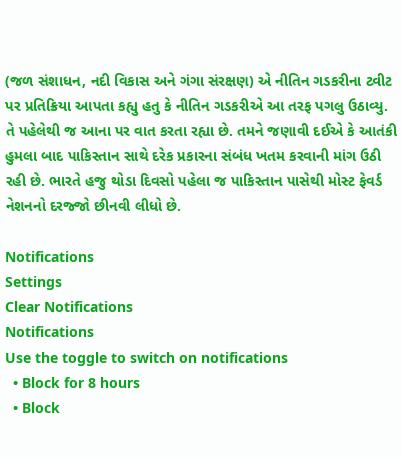(જળ સંશાધન, નદી વિકાસ અને ગંગા સંરક્ષણ) એ નીતિન ગડકરીના ટ્વીટ પર પ્રતિક્રિયા આપતા કહ્યુ હતુ કે નીતિન ગડકરીએ આ તરફ પગલુ ઉઠાવ્યુ. તે પહેલેથી જ આના પર વાત કરતા રહ્યા છે. તમને જણાવી દઈએ કે આતંકી હુમલા બાદ પાકિસ્તાન સાથે દરેક પ્રકારના સંબંધ ખતમ કરવાની માંગ ઉઠી રહી છે. ભારતે હજુ થોડા દિવસો પહેલા જ પાકિસ્તાન પાસેથી મોસ્ટ ફેવર્ડ નેશનનો દરજ્જો છીનવી લીધો છે.

Notifications
Settings
Clear Notifications
Notifications
Use the toggle to switch on notifications
  • Block for 8 hours
  • Block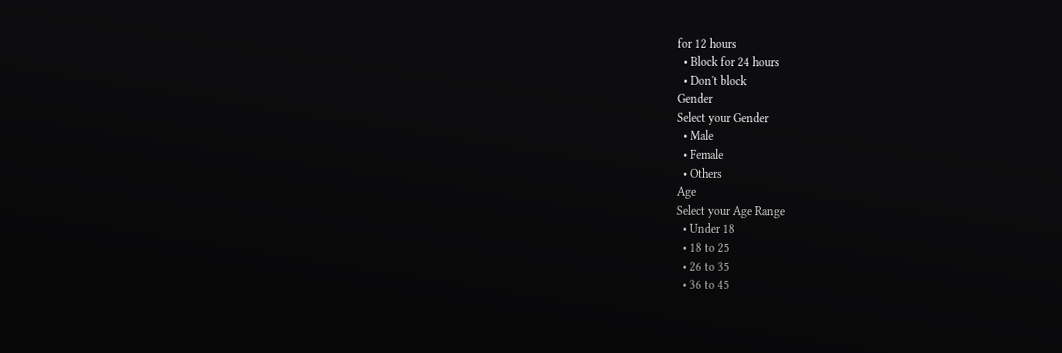for 12 hours
  • Block for 24 hours
  • Don't block
Gender
Select your Gender
  • Male
  • Female
  • Others
Age
Select your Age Range
  • Under 18
  • 18 to 25
  • 26 to 35
  • 36 to 45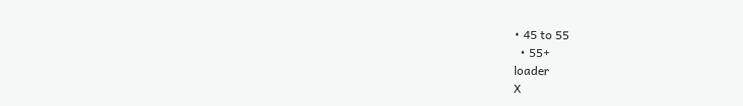• 45 to 55
  • 55+
loader
X